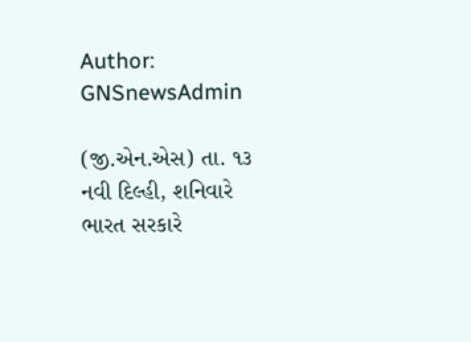Author: GNSnewsAdmin

(જી.એન.એસ) તા. ૧૩ નવી દિલ્હી, શનિવારે ભારત સરકારે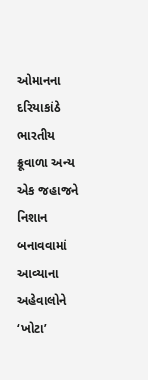ઓમાનના દરિયાકાંઠે ભારતીય ક્રૂવાળા અન્ય એક જહાજને નિશાન બનાવવામાં આવ્યાના અહેવાલોને ‘ખોટા’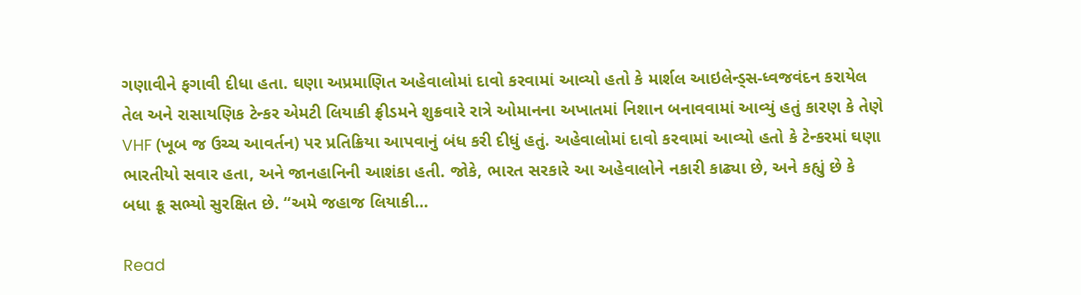ગણાવીને ફગાવી દીધા હતા. ઘણા અપ્રમાણિત અહેવાલોમાં દાવો કરવામાં આવ્યો હતો કે માર્શલ આઇલેન્ડ્સ-ધ્વજવંદન કરાયેલ તેલ અને રાસાયણિક ટેન્કર એમટી લિયાકી ફ્રીડમને શુક્રવારે રાત્રે ઓમાનના અખાતમાં નિશાન બનાવવામાં આવ્યું હતું કારણ કે તેણે VHF (ખૂબ જ ઉચ્ચ આવર્તન) પર પ્રતિક્રિયા આપવાનું બંધ કરી દીધું હતું. અહેવાલોમાં દાવો કરવામાં આવ્યો હતો કે ટેન્કરમાં ઘણા ભારતીયો સવાર હતા, અને જાનહાનિની આશંકા હતી. જોકે, ભારત સરકારે આ અહેવાલોને નકારી કાઢ્યા છે, અને કહ્યું છે કે બધા ક્રૂ સભ્યો સુરક્ષિત છે. “અમે જહાજ લિયાકી…

Read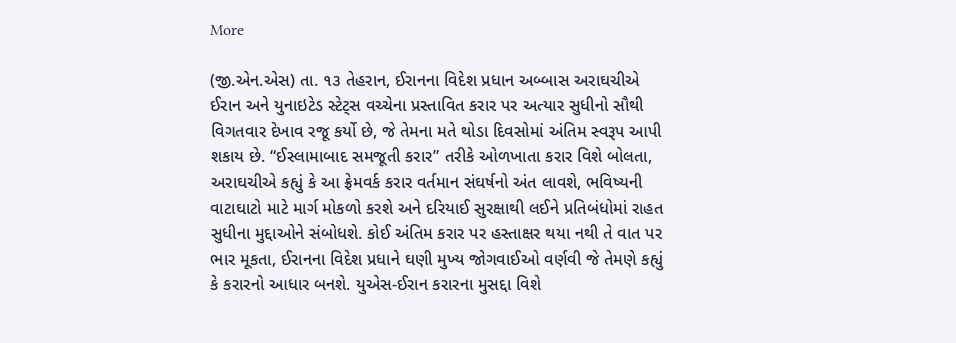More

(જી.એન.એસ) તા. ૧૩ તેહરાન, ઈરાનના વિદેશ પ્રધાન અબ્બાસ અરાઘચીએ ઈરાન અને યુનાઇટેડ સ્ટેટ્સ વચ્ચેના પ્રસ્તાવિત કરાર પર અત્યાર સુધીનો સૌથી વિગતવાર દેખાવ રજૂ કર્યો છે, જે તેમના મતે થોડા દિવસોમાં અંતિમ સ્વરૂપ આપી શકાય છે. “ઈસ્લામાબાદ સમજૂતી કરાર” તરીકે ઓળખાતા કરાર વિશે બોલતા, અરાઘચીએ કહ્યું કે આ ફ્રેમવર્ક કરાર વર્તમાન સંઘર્ષનો અંત લાવશે, ભવિષ્યની વાટાઘાટો માટે માર્ગ મોકળો કરશે અને દરિયાઈ સુરક્ષાથી લઈને પ્રતિબંધોમાં રાહત સુધીના મુદ્દાઓને સંબોધશે. કોઈ અંતિમ કરાર પર હસ્તાક્ષર થયા નથી તે વાત પર ભાર મૂકતા, ઈરાનના વિદેશ પ્રધાને ઘણી મુખ્ય જોગવાઈઓ વર્ણવી જે તેમણે કહ્યું કે કરારનો આધાર બનશે. યુએસ-ઈરાન કરારના મુસદ્દા વિશે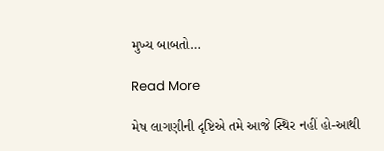મુખ્ય બાબતો…

Read More

મેષ લાગણીની દૃષ્ટિએ તમે આજે સ્થિર નહીં હો-આથી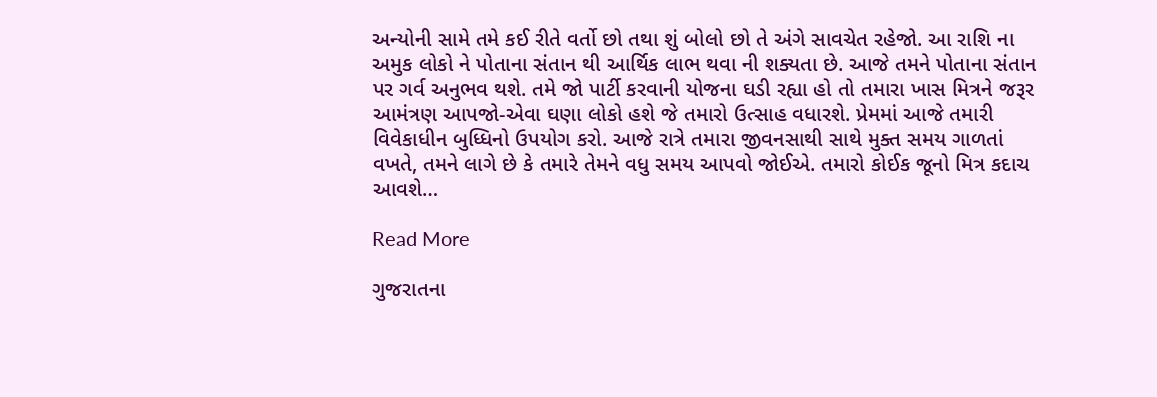અન્યોની સામે તમે કઈ રીતે વર્તો છો તથા શું બોલો છો તે અંગે સાવચેત રહેજો. આ રાશિ ના અમુક લોકો ને પોતાના સંતાન થી આર્થિક લાભ થવા ની શક્યતા છે. આજે તમને પોતાના સંતાન પર ગર્વ અનુભવ થશે. તમે જો પાર્ટી કરવાની યોજના ઘડી રહ્યા હો તો તમારા ખાસ મિત્રને જરૂર આમંત્રણ આપજો-એવા ઘણા લોકો હશે જે તમારો ઉત્સાહ વધારશે. પ્રેમમાં આજે તમારી વિવેકાધીન બુધ્ધિનો ઉપયોગ કરો. આજે રાત્રે તમારા જીવનસાથી સાથે મુક્ત સમય ગાળતાં વખતે, તમને લાગે છે કે તમારે તેમને વધુ સમય આપવો જોઈએ. તમારો કોઈક જૂનો મિત્ર કદાચ આવશે…

Read More

ગુજરાતના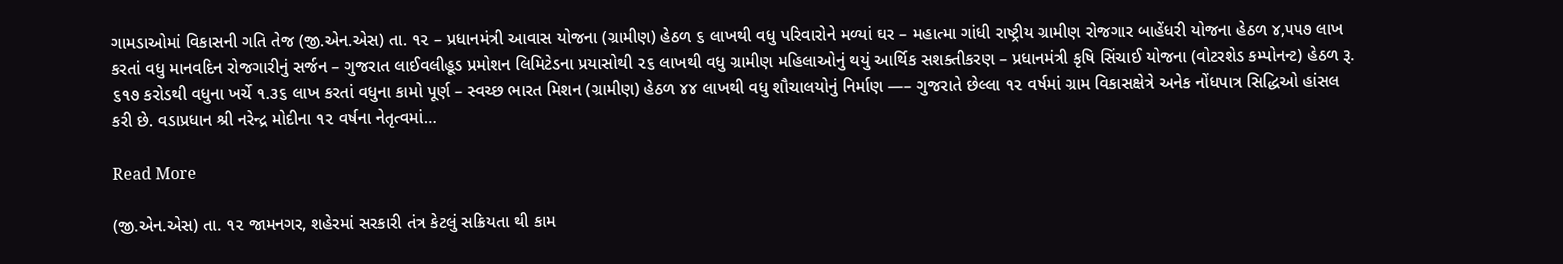ગામડાઓમાં વિકાસની ગતિ તેજ (જી.એન.એસ) તા. ૧૨ – પ્રધાનમંત્રી આવાસ યોજના (ગ્રામીણ) હેઠળ ૬ લાખથી વધુ પરિવારોને મળ્યાં ઘર – મહાત્મા ગાંધી રાષ્ટ્રીય ગ્રામીણ રોજગાર બાહેંધરી યોજના હેઠળ ૪,૫૫૭ લાખ કરતાં વધુ માનવદિન રોજગારીનું સર્જન – ગુજરાત લાઈવલીહૂડ પ્રમોશન લિમિટેડના પ્રયાસોથી ૨૬ લાખથી વધુ ગ્રામીણ મહિલાઓનું થયું આર્થિક સશક્તીકરણ – પ્રધાનમંત્રી કૃષિ સિંચાઈ યોજના (વોટરશેડ કમ્પોનન્ટ) હેઠળ રૂ. ૬૧૭ કરોડથી વધુના ખર્ચે ૧.૩૬ લાખ કરતાં વધુના કામો પૂર્ણ – સ્વચ્છ ભારત મિશન (ગ્રામીણ) હેઠળ ૪૪ લાખથી વધુ શૌચાલયોનું નિર્માણ —– ગુજરાતે છેલ્લા ૧૨ વર્ષમાં ગ્રામ વિકાસક્ષેત્રે અનેક નોંધપાત્ર સિદ્ધિઓ હાંસલ કરી છે. વડાપ્રધાન શ્રી નરેન્દ્ર મોદીના ૧૨ વર્ષના નેતૃત્વમાં…

Read More

(જી.એન.એસ) તા. ૧૨ જામનગર, શહેરમાં સરકારી તંત્ર કેટલું સક્રિયતા થી કામ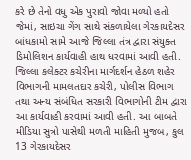કરે છે તેનો વધુ એક પુરાવો જોવા મળ્યો હતો જેમાં, સાઇચા ગેંગ સાથે સંકળાયેલા ગેરકાયદેસર બાંધકામો સામે આજે જિલ્લા તંત્ર દ્વારા સંયુક્ત ડિમોલિશન કાર્યવાહી હાથ ધરવામાં આવી હતી. જિલ્લા કલેક્ટર કચેરીના માર્ગદર્શન હેઠળ શહેર વિભાગની મામલતદાર કચેરી, પોલીસ વિભાગ તથા અન્ય સંબંધિત સરકારી વિભાગોની ટીમ દ્વારા આ કાર્યવાહી કરવામાં આવી હતી. આ બાબતે મીડિયા સુત્રો પાસેથી મળતી માહિતી મુજબ, કુલ 13 ગેરકાયદેસર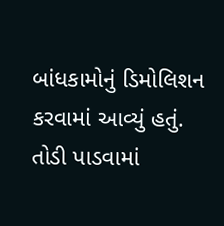બાંધકામોનું ડિમોલિશન કરવામાં આવ્યું હતું. તોડી પાડવામાં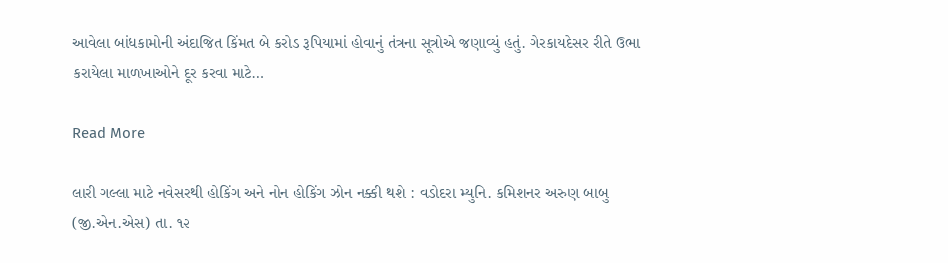આવેલા બાંધકામોની અંદાજિત કિંમત બે કરોડ રૂપિયામાં હોવાનું તંત્રના સૂત્રોએ જણાવ્યું હતું. ગેરકાયદેસર રીતે ઉભા કરાયેલા માળખાઓને દૂર કરવા માટે…

Read More

લારી ગલ્લા માટે નવેસરથી હોકિંગ અને નોન હોકિંગ ઝોન નક્કી થશે : વડોદરા મ્યુનિ. કમિશનર અરુણ બાબુ (જી.એન.એસ) તા. ૧૨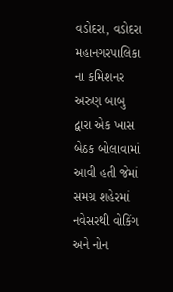વડોદરા, વડોદરા મહાનગરપાલિકા ના કમિશનર અરુણ બાબુ દ્વારા એક ખાસ બેઠક બોલાવામાં આવી હતી જેમાં સમગ્ર શહેરમાં નવેસરથી વોકિંગ અને નોન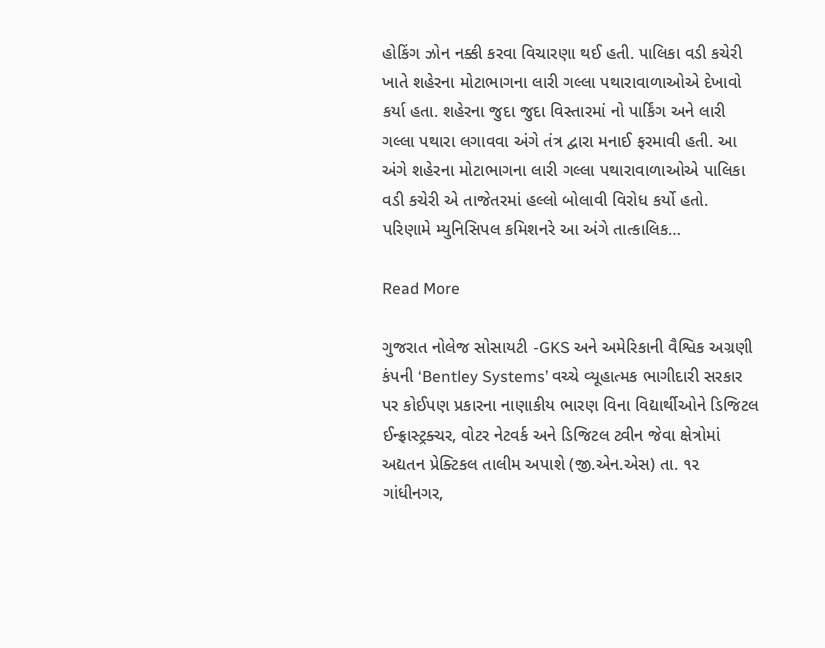હોકિંગ ઝોન નક્કી કરવા વિચારણા થઈ હતી. પાલિકા વડી કચેરી ખાતે શહેરના મોટાભાગના લારી ગલ્લા પથારાવાળાઓએ દેખાવો કર્યા હતા. શહેરના જુદા જુદા વિસ્તારમાં નો પાર્કિંગ અને લારી ગલ્લા પથારા લગાવવા અંગે તંત્ર દ્વારા મનાઈ ફરમાવી હતી. આ અંગે શહેરના મોટાભાગના લારી ગલ્લા પથારાવાળાઓએ પાલિકા વડી કચેરી એ તાજેતરમાં હલ્લો બોલાવી વિરોધ કર્યો હતો. પરિણામે મ્યુનિસિપલ કમિશનરે આ અંગે તાત્કાલિક…

Read More

ગુજરાત નોલેજ સોસાયટી -GKS અને અમેરિકાની વૈશ્વિક અગ્રણી કંપની ‘Bentley Systems’ વચ્ચે વ્યૂહાત્મક ભાગીદારી સરકાર પર કોઈપણ પ્રકારના નાણાકીય ભારણ વિના વિદ્યાર્થીઓને ડિજિટલ ઈન્ફ્રાસ્ટ્રક્ચર, વોટર નેટવર્ક અને ડિજિટલ ટ્વીન જેવા ક્ષેત્રોમાં અદ્યતન પ્રેક્ટિકલ તાલીમ અપાશે (જી.એન.એસ) તા. ૧૨ ગાંધીનગર,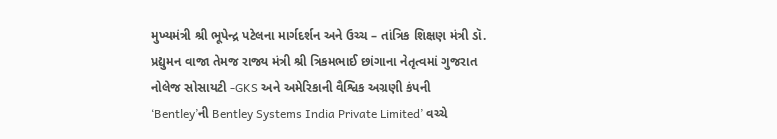મુખ્યમંત્રી શ્રી ભૂપેન્દ્ર પટેલના માર્ગદર્શન અને ઉચ્ચ – તાંત્રિક શિક્ષણ મંત્રી ડૉ. પ્રદ્યુમન વાજા તેમજ રાજ્ય મંત્રી શ્રી ત્રિકમભાઈ છાંગાના નેતૃત્વમાં ગુજરાત નોલેજ સોસાયટી -GKS અને અમેરિકાની વૈશ્વિક અગ્રણી કંપની ‘Bentley’ની Bentley Systems India Private Limited’ વચ્ચે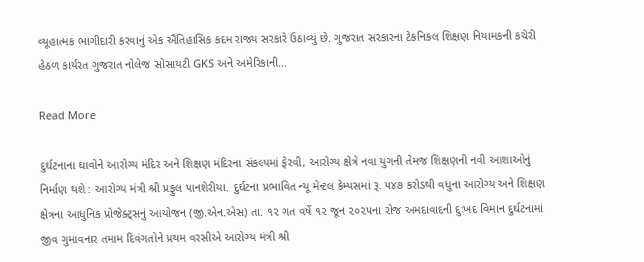વ્યૂહાત્મક ભાગીદારી કરવાનું એક ઐતિહાસિક કદમ રાજ્ય સરકારે ઉઠાવ્યું છે. ગુજરાત સરકારના ટેકનિકલ શિક્ષણ નિયામકની કચેરી હેઠળ કાર્યરત ગુજરાત નોલેજ સોસાયટી GKS અને અમેરિકાની…

Read More

દુર્ઘટનાના ઘાવોને આરોગ્ય મંદિર અને શિક્ષણ મંદિરના સંકલ્પમાં ફેરવી, આરોગ્ય ક્ષેત્રે નવા યુગની તેમજ શિક્ષણની નવી આશાઓનું નિર્માણ થશે : આરોગ્ય મંત્રી શ્રી પ્રફુલ પાનશેરીયા. દુર્ઘટના પ્રભાવિત ન્યૂ મેન્ટલ કેમ્પસમાં રૂ. ૫૪૭ કરોડથી વધુના આરોગ્ય અને શિક્ષણ ક્ષેત્રના આધુનિક પ્રોજેક્ટ્સનું આયોજન (જી.એન.એસ) તા. ૧૨ ગત વર્ષે ૧૨ જૂન ૨૦૨૫ના રોજ અમદાવાદની દુઃખદ વિમાન દુર્ઘટનામાં જીવ ગુમાવનાર તમામ દિવંગતોને પ્રથમ વરસીએ આરોગ્ય મંત્રી શ્રી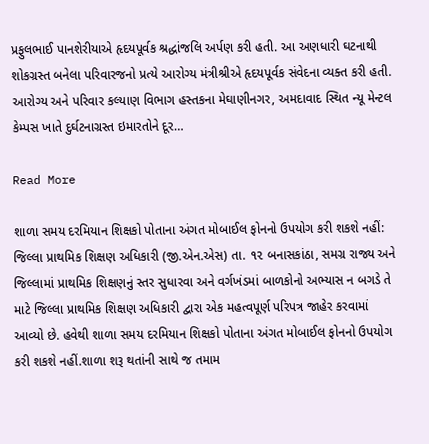પ્રફુલભાઈ પાનશેરીયાએ હૃદયપૂર્વક શ્રદ્ધાંજલિ અર્પણ કરી હતી. આ અણધારી ઘટનાથી શોકગ્રસ્ત બનેલા પરિવારજનો પ્રત્યે આરોગ્ય મંત્રીશ્રીએ હૃદયપૂર્વક સંવેદના વ્યક્ત કરી હતી. આરોગ્ય અને પરિવાર કલ્યાણ વિભાગ હસ્તકના મેઘાણીનગર, અમદાવાદ સ્થિત ન્યૂ મેન્ટલ કેમ્પસ ખાતે દુર્ઘટનાગ્રસ્ત ઇમારતોને દૂર…

Read More

શાળા સમય દરમિયાન શિક્ષકો પોતાના અંગત મોબાઈલ ફોનનો ઉપયોગ કરી શકશે નહીં: જિલ્લા પ્રાથમિક શિક્ષણ અધિકારી (જી.એન.એસ) તા. ૧૨ બનાસકાંઠા, સમગ્ર રાજ્ય અને જિલ્લામાં પ્રાથમિક શિક્ષણનું સ્તર સુધારવા અને વર્ગખંડમાં બાળકોનો અભ્યાસ ન બગડે તે માટે જિલ્લા પ્રાથમિક શિક્ષણ અધિકારી દ્વારા એક મહત્વપૂર્ણ પરિપત્ર જાહેર કરવામાં આવ્યો છે. હવેથી શાળા સમય દરમિયાન શિક્ષકો પોતાના અંગત મોબાઈલ ફોનનો ઉપયોગ કરી શકશે નહીં.શાળા શરૂ થતાંની સાથે જ તમામ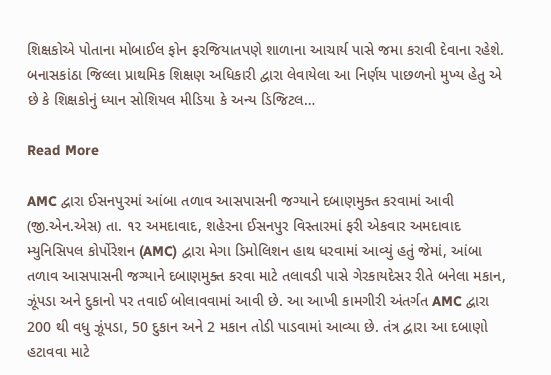શિક્ષકોએ પોતાના મોબાઈલ ફોન ફરજિયાતપણે શાળાના આચાર્ય પાસે જમા કરાવી દેવાના રહેશે. બનાસકાંઠા જિલ્લા પ્રાથમિક શિક્ષણ અધિકારી દ્વારા લેવાયેલા આ નિર્ણય પાછળનો મુખ્ય હેતુ એ છે કે શિક્ષકોનું ધ્યાન સોશિયલ મીડિયા કે અન્ય ડિજિટલ…

Read More

AMC દ્વારા ઈસનપુરમાં આંબા તળાવ આસપાસની જગ્યાને દબાણમુક્ત કરવામાં આવી (જી.એન.એસ) તા. ૧૨ અમદાવાદ, શહેરના ઈસનપુર વિસ્તારમાં ફરી એકવાર અમદાવાદ મ્યુનિસિપલ કોર્પોરેશન (AMC) દ્વારા મેગા ડિમોલિશન હાથ ધરવામાં આવ્યું હતું જેમાં, આંબા તળાવ આસપાસની જગ્યાને દબાણમુક્ત કરવા માટે તલાવડી પાસે ગેરકાયદેસર રીતે બનેલા મકાન, ઝૂંપડા અને દુકાનો પર તવાઈ બોલાવવામાં આવી છે. આ આખી કામગીરી અંતર્ગત AMC દ્વારા 200 થી વધુ ઝૂંપડા, 50 દુકાન અને 2 મકાન તોડી પાડવામાં આવ્યા છે. તંત્ર દ્વારા આ દબાણો હટાવવા માટે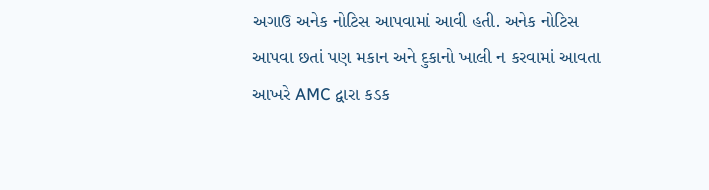અગાઉ અનેક નોટિસ આપવામાં આવી હતી. અનેક નોટિસ આપવા છતાં પણ મકાન અને દુકાનો ખાલી ન કરવામાં આવતા આખરે AMC દ્વારા કડક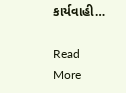કાર્યવાહી…

Read More